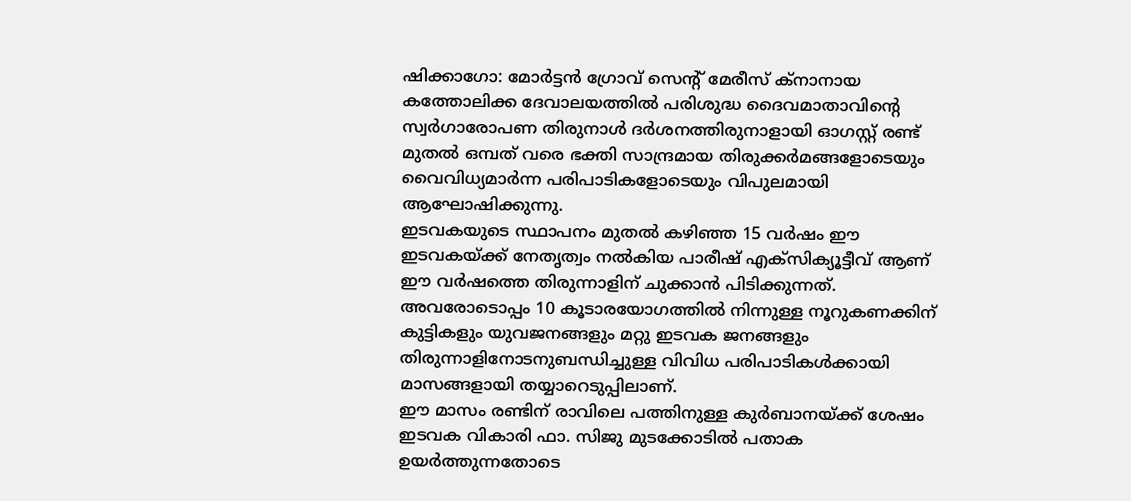ഷിക്കാഗോ: മോർട്ടൻ ഗ്രോവ് സെന്റ് മേരീസ് ക്നാനായ കത്തോലിക്ക ദേവാലയത്തിൽ പരിശുദ്ധ ദൈവമാതാവിന്റെ സ്വർഗാരോപണ തിരുനാൾ ദർശനത്തിരുനാളായി ഓഗസ്റ്റ് രണ്ട് മുതൽ ഒമ്പത് വരെ ഭക്തി സാന്ദ്രമായ തിരുക്കർമങ്ങളോടെയും വൈവിധ്യമാർന്ന പരിപാടികളോടെയും വിപുലമായി ആഘോഷിക്കുന്നു.
ഇടവകയുടെ സ്ഥാപനം മുതൽ കഴിഞ്ഞ 15 വർഷം ഈ ഇടവകയ്ക്ക് നേതൃത്വം നൽകിയ പാരീഷ് എക്സിക്യൂട്ടീവ് ആണ് ഈ വർഷത്തെ തിരുന്നാളിന് ചുക്കാൻ പിടിക്കുന്നത്.
അവരോടൊപ്പം 10 കൂടാരയോഗത്തിൽ നിന്നുള്ള നൂറുകണക്കിന് കുട്ടികളും യുവജനങ്ങളും മറ്റു ഇടവക ജനങ്ങളും തിരുന്നാളിനോടനുബന്ധിച്ചുള്ള വിവിധ പരിപാടികൾക്കായി മാസങ്ങളായി തയ്യാറെടുപ്പിലാണ്.
ഈ മാസം രണ്ടിന് രാവിലെ പത്തിനുള്ള കുർബാനയ്ക്ക് ശേഷം ഇടവക വികാരി ഫാ. സിജു മുടക്കോടിൽ പതാക ഉയർത്തുന്നതോടെ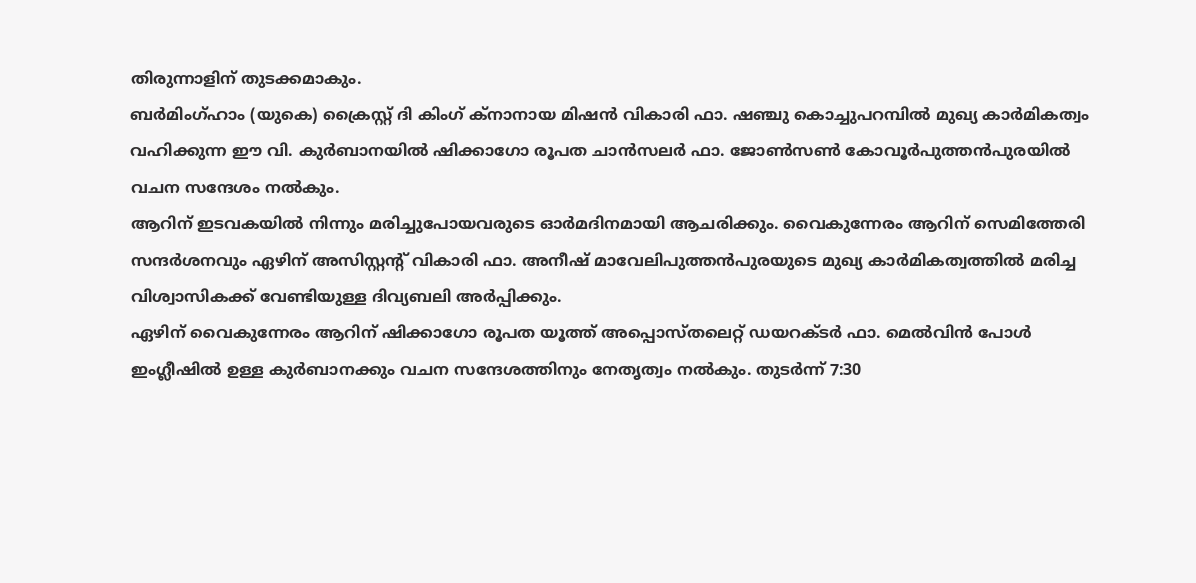തിരുന്നാളിന് തുടക്കമാകും.
ബർമിംഗ്ഹാം (യുകെ) ക്രൈസ്റ്റ് ദി കിംഗ് ക്നാനായ മിഷൻ വികാരി ഫാ. ഷഞ്ചു കൊച്ചുപറമ്പിൽ മുഖ്യ കാർമികത്വം വഹിക്കുന്ന ഈ വി. കുർബാനയിൽ ഷിക്കാഗോ രൂപത ചാൻസലർ ഫാ. ജോൺസൺ കോവൂർപുത്തൻപുരയിൽ വചന സന്ദേശം നൽകും.
ആറിന് ഇടവകയിൽ നിന്നും മരിച്ചുപോയവരുടെ ഓർമദിനമായി ആചരിക്കും. വൈകുന്നേരം ആറിന് സെമിത്തേരി സന്ദർശനവും ഏഴിന് അസിസ്റ്റന്റ് വികാരി ഫാ. അനീഷ് മാവേലിപുത്തൻപുരയുടെ മുഖ്യ കാർമികത്വത്തിൽ മരിച്ച വിശ്വാസികക്ക് വേണ്ടിയുള്ള ദിവ്യബലി അർപ്പിക്കും.
ഏഴിന് വൈകുന്നേരം ആറിന് ഷിക്കാഗോ രൂപത യൂത്ത് അപ്പൊസ്തലെറ്റ് ഡയറക്ടർ ഫാ. മെൽവിൻ പോൾ ഇംഗ്ലീഷിൽ ഉള്ള കുർബാനക്കും വചന സന്ദേശത്തിനും നേതൃത്വം നൽകും. തുടർന്ന് 7:30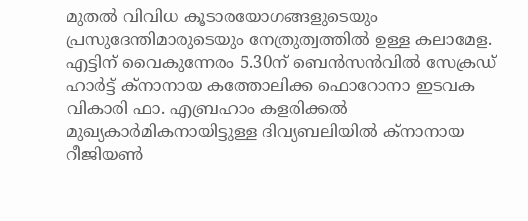മുതൽ വിവിധ കൂടാരയോഗങ്ങളുടെയും പ്രസുദേന്തിമാരുടെയും നേത്രുത്വത്തിൽ ഉള്ള കലാമേള.
എട്ടിന് വൈകുന്നേരം 5.30ന് ബെൻസൻവിൽ സേക്രഡ് ഹാർട്ട് ക്നാനായ കത്തോലിക്ക ഫൊറോനാ ഇടവക വികാരി ഫാ. എബ്രഹാം കളരിക്കൽ മുഖ്യകാർമികനായിട്ടുള്ള ദിവ്യബലിയിൽ ക്നാനായ റീജിയൺ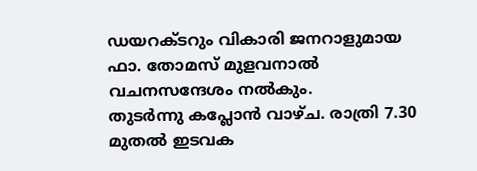ഡയറക്ടറും വികാരി ജനറാളുമായ ഫാ. തോമസ് മുളവനാൽ വചനസന്ദേശം നൽകും.
തുടർന്നു കപ്ലോൻ വാഴ്ച. രാത്രി 7.30 മുതൽ ഇടവക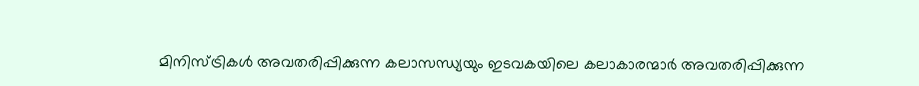മിനിസ്ട്രികൾ അവതരിപ്പിക്കുന്ന കലാസന്ധ്യയും ഇടവകയിലെ കലാകാരന്മാർ അവതരിപ്പിക്കുന്ന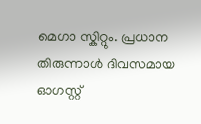മെഗാ സ്കിറ്റും. പ്രധാന തിരുന്നാൾ ദിവസമായ ഓഗസ്റ്റ്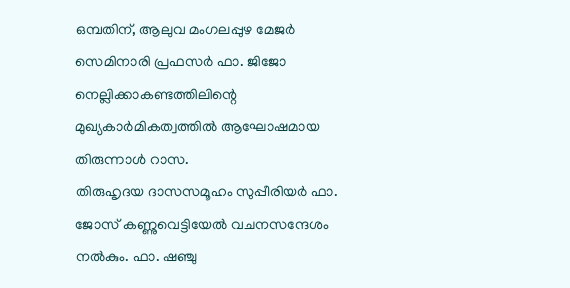ഒമ്പതിന്, ആലുവ മംഗലപ്പുഴ മേജർ സെമിനാരി പ്രഫസർ ഫാ. ജിജോ നെല്ലിക്കാകണ്ടത്തിലിന്റെ മുഖ്യകാർമികത്വത്തിൽ ആഘോഷമായ തിരുന്നാൾ റാസ.
തിരുഹൃദയ ദാസസമൂഹം സുപ്പീരിയർ ഫാ. ജോസ് കണ്ണുവെട്ടിയേൽ വചനസന്ദേശം നൽകും. ഫാ. ഷഞ്ചു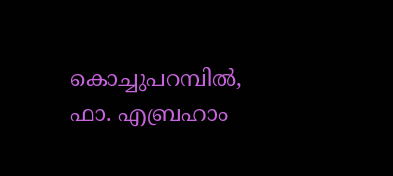കൊച്ചുപറമ്പിൽ, ഫാ. എബ്രഹാം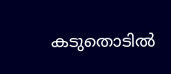കടുതൊടിൽ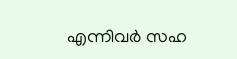എന്നിവർ സഹ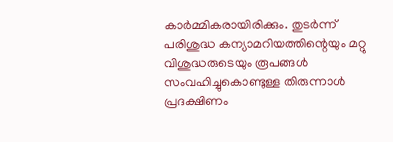കാർമ്മികരായിരിക്കും. തുടർന്ന് പരിശുദ്ധ കന്യാമറിയത്തിന്റെയും മറ്റു വിശുദ്ധരുടെയും രൂപങ്ങൾ സംവഹിച്ചുകൊണ്ടുള്ള തിരുന്നാൾ പ്രദക്ഷിണം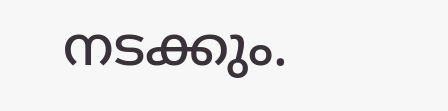നടക്കും.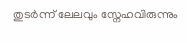തുടർന്ന് ലേലവും സ്നേഹവിരുന്നും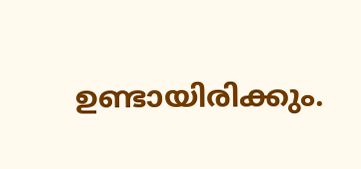ഉണ്ടായിരിക്കും.